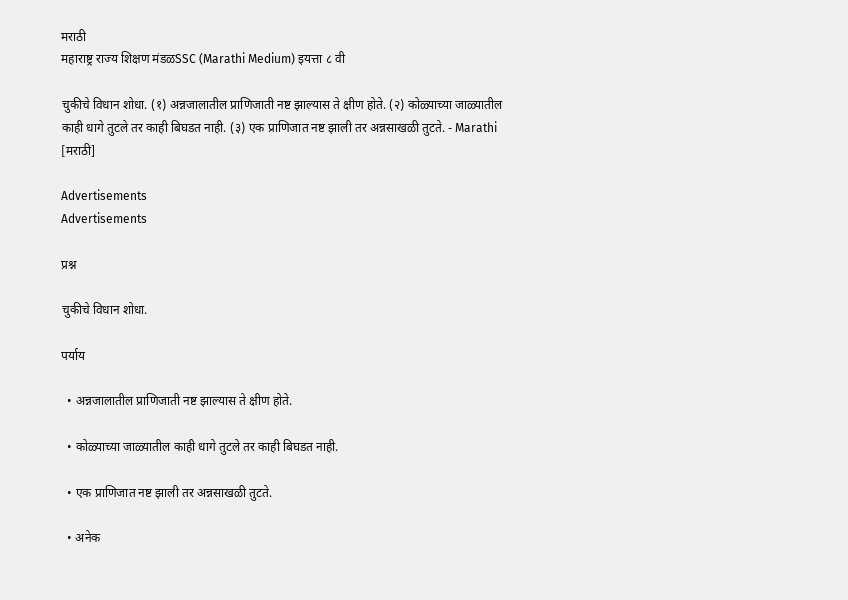मराठी
महाराष्ट्र राज्य शिक्षण मंडळSSC (Marathi Medium) इयत्ता ८ वी

चुकीचे विधान शोधा. (१) अन्नजालातील प्राणिजाती नष्ट झाल्यास ते क्षीण होते. (२) कोळ्याच्या जाळ्यातील काही धागे तुटले तर काही बिघडत नाही. (३) एक प्राणिजात नष्ट झाली तर अन्नसाखळी तुटते. - Marathi [मराठी]

Advertisements
Advertisements

प्रश्न

चुकीचे विधान शोधा.

पर्याय

  • अन्नजालातील प्राणिजाती नष्ट झाल्यास ते क्षीण होते.

  • कोळ्याच्या जाळ्यातील काही धागे तुटले तर काही बिघडत नाही.

  • एक प्राणिजात नष्ट झाली तर अन्नसाखळी तुटते.

  • अनेक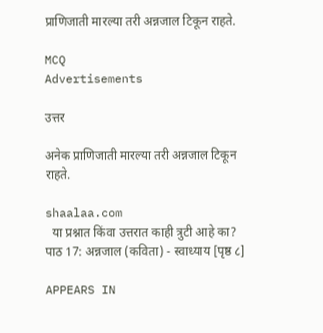प्राणिजाती मारल्या तरी अन्नजाल टिकून राहते.

MCQ
Advertisements

उत्तर

अनेक प्राणिजाती मारल्या तरी अन्नजाल टिकून राहते.

shaalaa.com
  या प्रश्नात किंवा उत्तरात काही त्रुटी आहे का?
पाठ 17: अन्नजाल (कविता) - स्वाध्याय [पृष्ठ ८]

APPEARS IN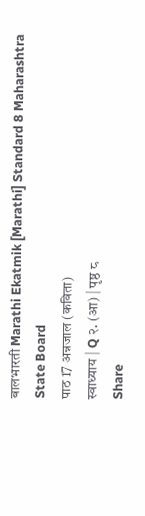बालभारती Marathi Ekatmik [Marathi] Standard 8 Maharashtra State Board
पाठ 17 अन्नजाल (कविता)
स्वाध्याय | Q २. (आ) | पृष्ठ ८
Share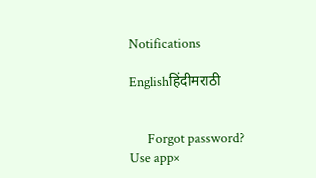Notifications

Englishहिंदीमराठी


      Forgot password?
Use app×